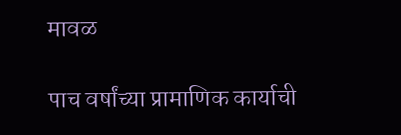मावळ

पाच वर्षांच्या प्रामाणिक कार्याची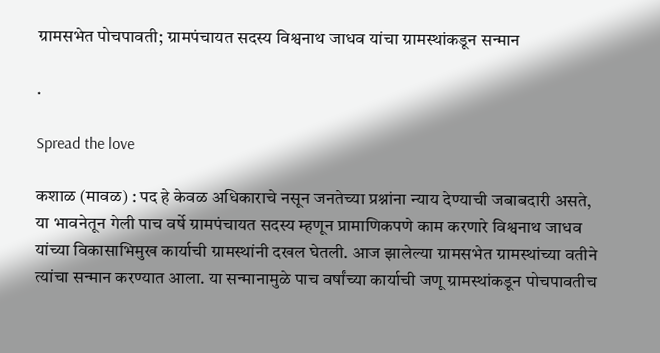ग्रामसभेत पोचपावती; ग्रामपंचायत सदस्य विश्वनाथ जाधव यांचा ग्रामस्थांकडून सन्मान

.

Spread the love

कशाळ (मावळ) : पद हे केवळ अधिकाराचे नसून जनतेच्या प्रश्नांना न्याय देण्याची जबाबदारी असते, या भावनेतून गेली पाच वर्षे ग्रामपंचायत सदस्य म्हणून प्रामाणिकपणे काम करणारे विश्वनाथ जाधव यांच्या विकासाभिमुख कार्याची ग्रामस्थांनी दखल घेतली. आज झालेल्या ग्रामसभेत ग्रामस्थांच्या वतीने त्यांचा सन्मान करण्यात आला. या सन्मानामुळे पाच वर्षांच्या कार्याची जणू ग्रामस्थांकडून पोचपावतीच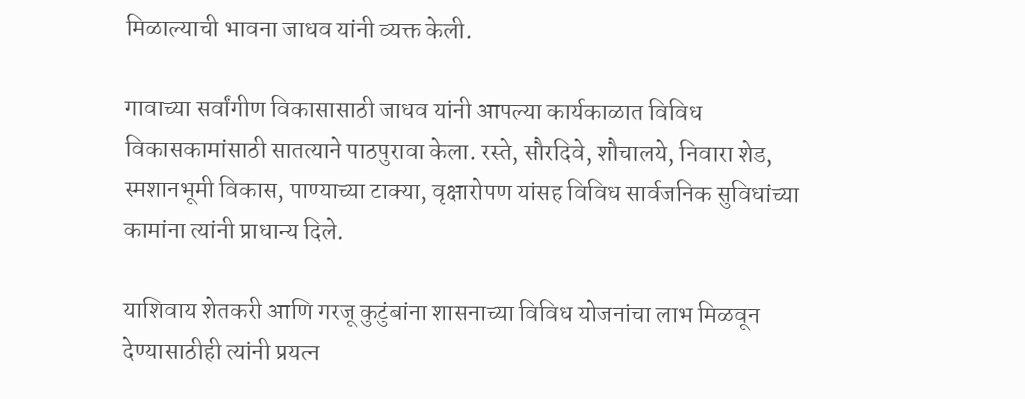मिळाल्याची भावना जाधव यांनी व्यक्त केली.

गावाच्या सर्वांगीण विकासासाठी जाधव यांनी आपल्या कार्यकाळात विविध विकासकामांसाठी सातत्याने पाठपुरावा केला. रस्ते, सौरदिवे, शौचालये, निवारा शेड, स्मशानभूमी विकास, पाण्याच्या टाक्या, वृक्षारोपण यांसह विविध सार्वजनिक सुविधांच्या कामांना त्यांनी प्राधान्य दिले.

याशिवाय शेतकरी आणि गरजू कुटुंबांना शासनाच्या विविध योजनांचा लाभ मिळवून देण्यासाठीही त्यांनी प्रयत्न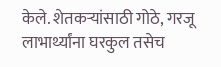केले. शेतकऱ्यांसाठी गोठे, गरजू लाभार्थ्यांना घरकुल तसेच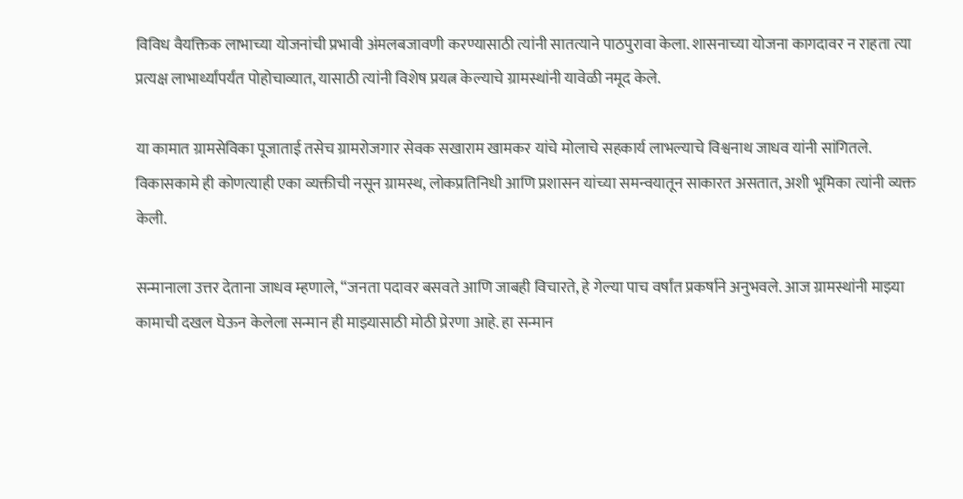विविध वैयक्तिक लाभाच्या योजनांची प्रभावी अंमलबजावणी करण्यासाठी त्यांनी सातत्याने पाठपुरावा केला. शासनाच्या योजना कागदावर न राहता त्या प्रत्यक्ष लाभार्थ्यांपर्यंत पोहोचाव्यात, यासाठी त्यांनी विशेष प्रयत्न केल्याचे ग्रामस्थांनी यावेळी नमूद केले.

या कामात ग्रामसेविका पूजाताई तसेच ग्रामरोजगार सेवक सखाराम खामकर यांचे मोलाचे सहकार्य लाभल्याचे विश्वनाथ जाधव यांनी सांगितले. विकासकामे ही कोणत्याही एका व्यक्तीची नसून ग्रामस्थ, लोकप्रतिनिधी आणि प्रशासन यांच्या समन्वयातून साकारत असतात, अशी भूमिका त्यांनी व्यक्त केली.

सन्मानाला उत्तर देताना जाधव म्हणाले, “जनता पदावर बसवते आणि जाबही विचारते, हे गेल्या पाच वर्षांत प्रकर्षाने अनुभवले. आज ग्रामस्थांनी माझ्या कामाची दखल घेऊन केलेला सन्मान ही माझ्यासाठी मोठी प्रेरणा आहे. हा सन्मान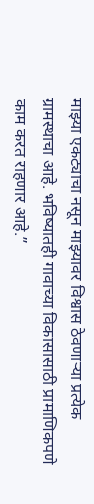माझ्या एकट्याचा नसून माझ्यावर विश्वास ठेवणाऱ्या प्रत्येक ग्रामस्थाचा आहे. भविष्यातही गावाच्या विकासासाठी प्रामाणिकपणे काम करत राहणार आहे.”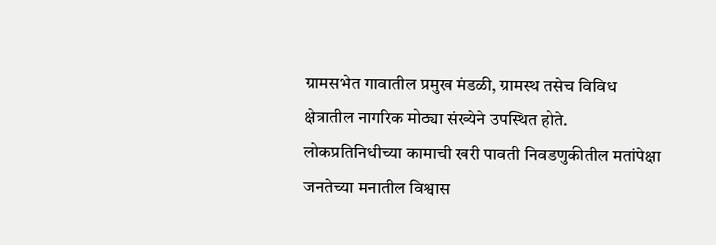ग्रामसभेत गावातील प्रमुख मंडळी, ग्रामस्थ तसेच विविध क्षेत्रातील नागरिक मोठ्या संख्येने उपस्थित होते. लोकप्रतिनिधीच्या कामाची खरी पावती निवडणुकीतील मतांपेक्षा जनतेच्या मनातील विश्वास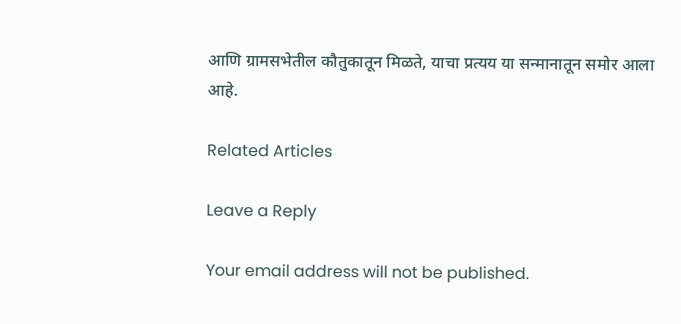आणि ग्रामसभेतील कौतुकातून मिळते, याचा प्रत्यय या सन्मानातून समोर आला आहे.

Related Articles

Leave a Reply

Your email address will not be published.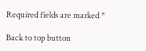Required fields are marked *

Back to top button